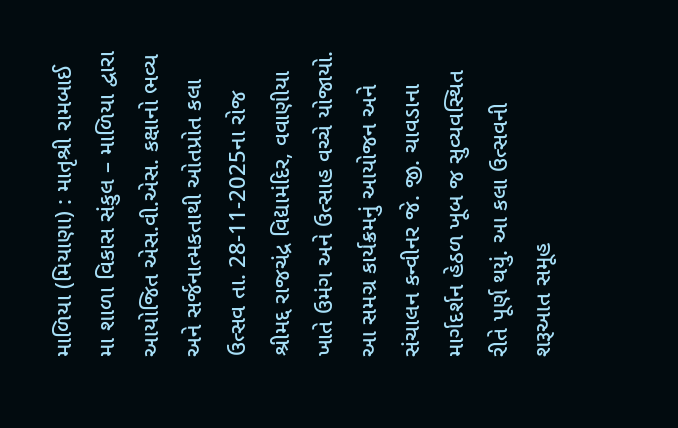માળિયા (મિયાણા) : માતૃશ્રી રામબાઈ મા શાળા વિકાસ સંકુલ – માળિયા દ્વારા આયોજિત એસ.વી.એસ. કક્ષાનો ભવ્ય અને સર્જનાત્મકતાથી ઓતપ્રોત કલા ઉત્સવ તા. 28-11-2025ના રોજ શ્રીમદ્દ રાજચંદ્ર વિદ્યામંદિર, વવાણીયા ખાતે ઉમંગ અને ઉત્સાહ વચ્ચે યોજાયો. આ સમગ્ર કાર્યક્રમનું આયોજન અને સંચાલન કન્વીનર જે. જી. ચાવડાના માર્ગદર્શન હેઠળ ખૂબ જ સુવ્યવસ્થિત રીતે પૂર્ણ થયું. આ કલા ઉત્સવની શરૂઆત સમૂહ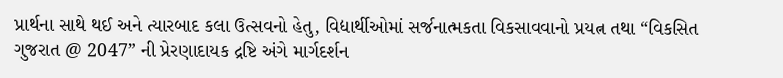પ્રાર્થના સાથે થઈ અને ત્યારબાદ કલા ઉત્સવનો હેતુ, વિદ્યાર્થીઓમાં સર્જનાત્મકતા વિકસાવવાનો પ્રયત્ન તથા “વિકસિત ગુજરાત @ 2047” ની પ્રેરણાદાયક દ્રષ્ટિ અંગે માર્ગદર્શન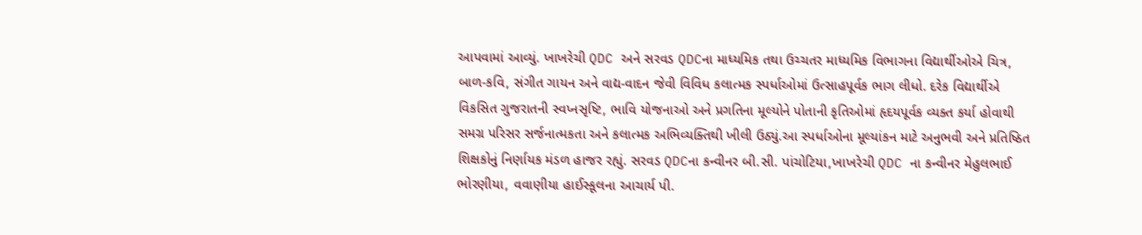આપવામાં આવ્યું. ખાખરેચી QDC અને સરવડ QDCના માધ્યમિક તથા ઉચ્ચતર માધ્યમિક વિભાગના વિદ્યાર્થીઓએ ચિત્ર, બાળ-કવિ, સંગીત ગાયન અને વાદ્ય-વાદન જેવી વિવિધ કલાત્મક સ્પર્ધાઓમાં ઉત્સાહપૂર્વક ભાગ લીધો. દરેક વિદ્યાર્થીએ વિકસિત ગુજરાતની સ્વપ્નસૃષ્ટિ, ભાવિ યોજનાઓ અને પ્રગતિના મૂલ્યોને પોતાની કૃતિઓમાં હૃદયપૂર્વક વ્યક્ત કર્યા હોવાથી સમગ્ર પરિસર સર્જનાત્મકતા અને કલાત્મક અભિવ્યક્તિથી ખીલી ઉઠ્યું.આ સ્પર્ધાઓના મૂલ્યાંકન માટે અનુભવી અને પ્રતિષ્ઠિત શિક્ષકોનું નિર્ણાયક મંડળ હાજર રહ્યું. સરવડ QDCના કન્વીનર બી.સી. પાંચોટિયા,ખાખરેચી QDC ના કન્વીનર મેહુલભાઈ ભોરણીયા, વવાણીયા હાઈસ્કૂલના આચાર્ય પી.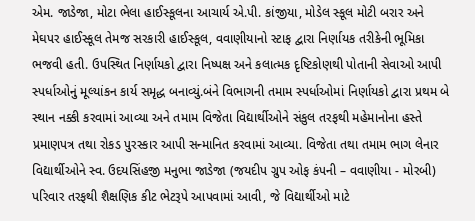એમ. જાડેજા, મોટા ભેલા હાઈસ્કૂલના આચાર્ય એ.પી. કાંજીયા, મોડેલ સ્કૂલ મોટી બરાર અને મેઘપર હાઈસ્કૂલ તેમજ સરકારી હાઈસ્કૂલ, વવાણીયાનો સ્ટાફ દ્વારા નિર્ણાયક તરીકેની ભૂમિકા ભજવી હતી. ઉપસ્થિત નિર્ણાયકો દ્વારા નિષ્પક્ષ અને કલાત્મક દૃષ્ટિકોણથી પોતાની સેવાઓ આપી સ્પર્ધાઓનું મૂલ્યાંકન કાર્ય સમૃદ્ધ બનાવ્યું.બંને વિભાગની તમામ સ્પર્ધાઓમાં નિર્ણાયકો દ્વારા પ્રથમ બે સ્થાન નક્કી કરવામાં આવ્યા અને તમામ વિજેતા વિદ્યાર્થીઓને સંકુલ તરફથી મહેમાનોના હસ્તે પ્રમાણપત્ર તથા રોકડ પુરસ્કાર આપી સન્માનિત કરવામાં આવ્યા. વિજેતા તથા તમામ ભાગ લેનાર વિદ્યાર્થીઓને સ્વ. ઉદયસિંહજી મનુભા જાડેજા (જયદીપ ગ્રુપ ઓફ કંપની – વવાણીયા - મોરબી) પરિવાર તરફથી શૈક્ષણિક કીટ ભેટરૂપે આપવામાં આવી, જે વિદ્યાર્થીઓ માટે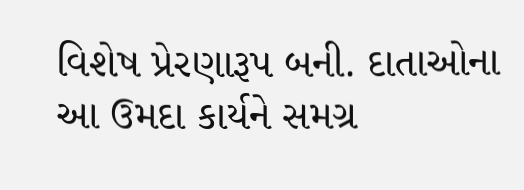વિશેષ પ્રેરણારૂપ બની. દાતાઓના આ ઉમદા કાર્યને સમગ્ર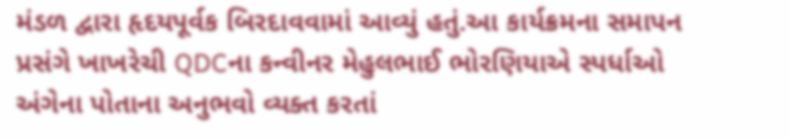મંડળ દ્વારા હૃદયપૂર્વક બિરદાવવામાં આવ્યું હતું.આ કાર્યક્રમના સમાપન પ્રસંગે ખાખરેચી QDCના કન્વીનર મેહુલભાઈ ભોરણિયાએ સ્પર્ધાઓ અંગેના પોતાના અનુભવો વ્યક્ત કરતાં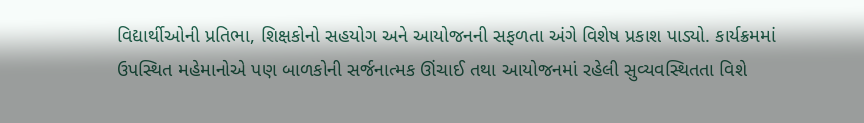વિદ્યાર્થીઓની પ્રતિભા, શિક્ષકોનો સહયોગ અને આયોજનની સફળતા અંગે વિશેષ પ્રકાશ પાડ્યો. કાર્યક્રમમાં ઉપસ્થિત મહેમાનોએ પણ બાળકોની સર્જનાત્મક ઊંચાઈ તથા આયોજનમાં રહેલી સુવ્યવસ્થિતતા વિશે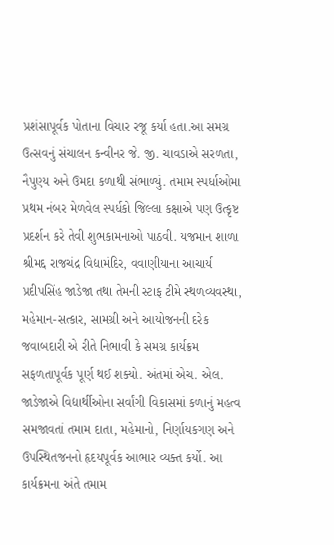પ્રશંસાપૂર્વક પોતાના વિચાર રજૂ કર્યા હતા.આ સમગ્ર ઉત્સવનું સંચાલન કન્વીનર જે. જી. ચાવડાએ સરળતા, નૈપુણ્ય અને ઉમદા કળાથી સંભાળ્યું. તમામ સ્પર્ધાઓમા પ્રથમ નંબર મેળવેલ સ્પર્ધકો જિલ્લા કક્ષાએ પણ ઉત્કૃષ્ટ પ્રદર્શન કરે તેવી શુભકામનાઓ પાઠવી. યજમાન શાળા શ્રીમદ્દ રાજચંદ્ર વિદ્યામંદિર, વવાણીયાના આચાર્ય પ્રદીપસિંહ જાડેજા તથા તેમની સ્ટાફ ટીમે સ્થળવ્યવસ્થા, મહેમાન-સત્કાર, સામગ્રી અને આયોજનની દરેક જવાબદારી એ રીતે નિભાવી કે સમગ્ર કાર્યક્રમ સફળતાપૂર્વક પૂર્ણ થઈ શક્યો. અંતમાં એચ. એલ. જાડેજાએ વિદ્યાર્થીઓના સર્વાંગી વિકાસમાં કળાનું મહત્વ સમજાવતાં તમામ દાતા, મહેમાનો, નિર્ણાયકગણ અને ઉપસ્થિતજનનો હૃદયપૂર્વક આભાર વ્યક્ત કર્યો. આ કાર્યક્રમના અંતે તમામ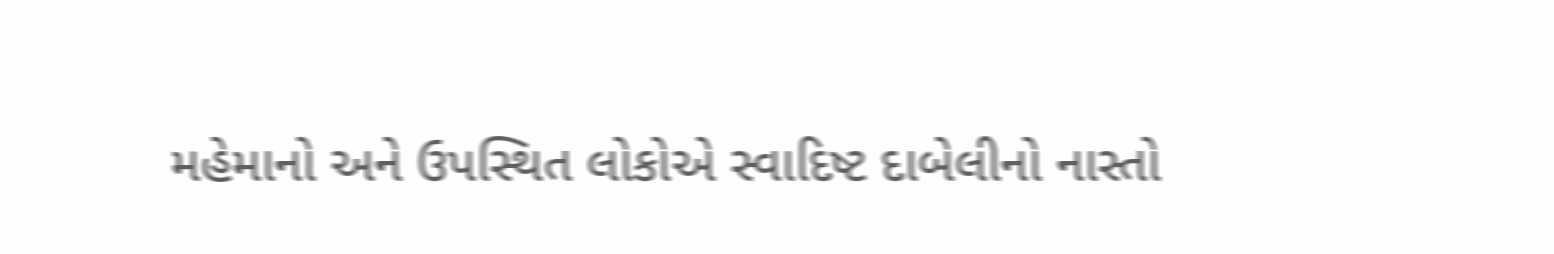મહેમાનો અને ઉપસ્થિત લોકોએ સ્વાદિષ્ટ દાબેલીનો નાસ્તો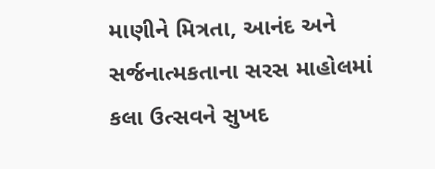માણીને મિત્રતા, આનંદ અને સર્જનાત્મકતાના સરસ માહોલમાં કલા ઉત્સવને સુખદ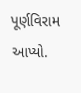પૂર્ણવિરામ આપ્યો.